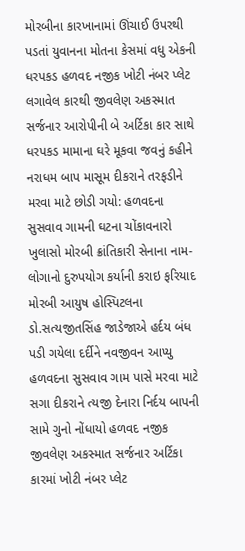મોરબીના કારખાનામાં ઊંચાઈ ઉપરથી પડતાં યુવાનના મોતના કેસમાં વધુ એકની ધરપકડ હળવદ નજીક ખોટી નંબર પ્લેટ લગાવેલ કારથી જીવલેણ અકસ્માત સર્જનાર આરોપીની બે અર્ટિકા કાર સાથે ધરપકડ મામાના ઘરે મૂકવા જવનું કહીને નરાધમ બાપ માસૂમ દીકરાને તરફડીને મરવા માટે છોડી ગયો: હળવદના સુસવાવ ગામની ઘટના ચોંકાવનારો ખુલાસો મોરબી ક્રાંતિકારી સેનાના નામ-લોગાનો દુરુપયોગ કર્યાની કરાઇ ફરિયાદ મોરબી આયુષ હોસ્પિટલના ડો.સત્યજીતસિંહ જાડેજાએ હર્દય બંધ પડી ગયેલા દર્દીને નવજીવન આપ્યુ હળવદના સુસવાવ ગામ પાસે મરવા માટે સગા દીકરાને ત્યજી દેનારા નિર્દય બાપની સામે ગુનો નોંધાયો હળવદ નજીક જીવલેણ અકસ્માત સર્જનાર અર્ટિકા કારમાં ખોટી નંબર પ્લેટ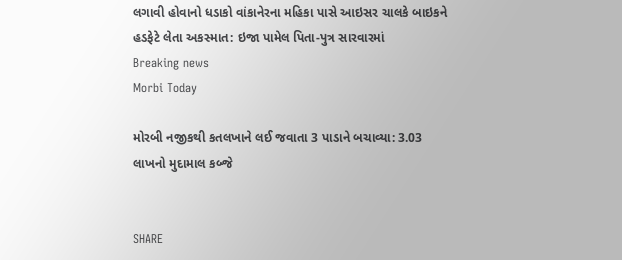લગાવી હોવાનો ધડાકો વાંકાનેરના મહિકા પાસે આઇસર ચાલકે બાઇકને હડફેટે લેતા અકસ્માત: ઇજા પામેલ પિતા-પુત્ર સારવારમાં
Breaking news
Morbi Today

મોરબી નજીકથી કતલખાને લઈ જવાતા 3 પાડાને બચાવ્યા: 3.03 લાખનો મુદામાલ કબ્જે


SHARE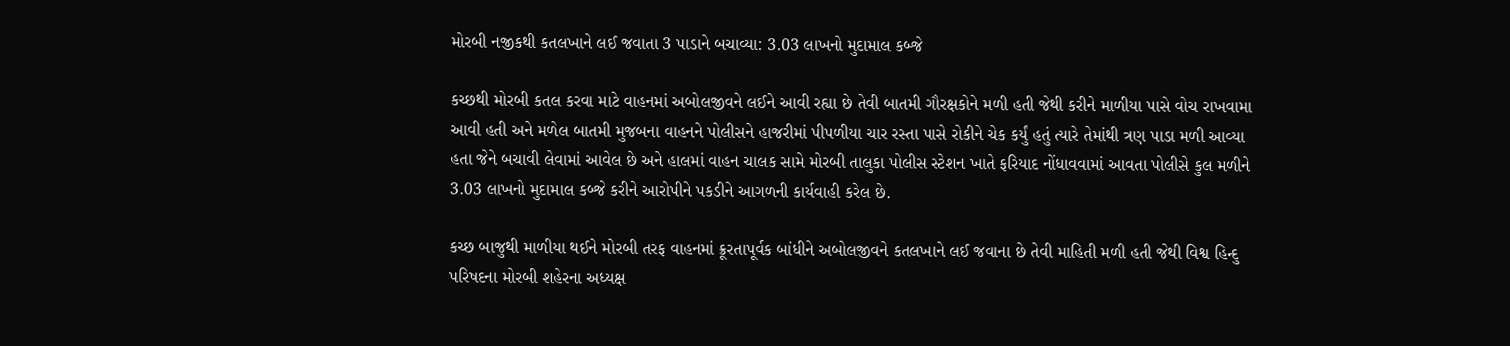મોરબી નજીકથી કતલખાને લઈ જવાતા 3 પાડાને બચાવ્યા: 3.03 લાખનો મુદામાલ કબ્જે

કચ્છથી મોરબી કતલ કરવા માટે વાહનમાં અબોલજીવને લઈને આવી રહ્યા છે તેવી બાતમી ગૌરક્ષકોને મળી હતી જેથી કરીને માળીયા પાસે વોચ રાખવામા આવી હતી અને મળેલ બાતમી મુજબના વાહનને પોલીસને હાજરીમાં પીપળીયા ચાર રસ્તા પાસે રોકીને ચેક કર્યું હતું ત્યારે તેમાંથી ત્રણ પાડા મળી આવ્યા હતા જેને બચાવી લેવામાં આવેલ છે અને હાલમાં વાહન ચાલક સામે મોરબી તાલુકા પોલીસ સ્ટેશન ખાતે ફરિયાદ નોંધાવવામાં આવતા પોલીસે કુલ મળીને 3.03 લાખનો મુદામાલ કબ્જે કરીને આરોપીને પકડીને આગળની કાર્યવાહી કરેલ છે.

કચ્છ બાજુથી માળીયા થઈને મોરબી તરફ વાહનમાં ક્રૂરતાપૂર્વક બાંધીને અબોલજીવને કતલખાને લઈ જવાના છે તેવી માહિતી મળી હતી જેથી વિશ્વ હિન્દુ પરિષદના મોરબી શહેરના અધ્યક્ષ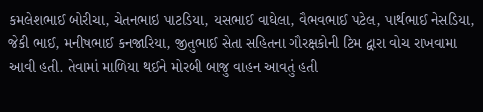કમલેશભાઈ બોરીચા, ચેતનભાઇ પાટડિયા, યસભાઈ વાઘેલા, વૈભવભાઈ પટેલ, પાર્થભાઈ નેસડિયા, જેકી ભાઈ, મનીષભાઈ કનજારિયા, જીતુભાઈ સેતા સહિતના ગૌરક્ષકોની ટિમ દ્વારા વોચ રાખવામા આવી હતી. તેવામાં માળિયા થઈને મોરબી બાજુ વાહન આવતું હતી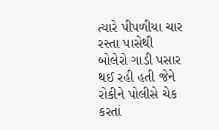ત્યારે પીપળીયા ચાર રસ્તા પાસેથી બોલેરો ગાડી પસાર થઈ રહી હતી જેને રોકીને પોલીસે ચેક કરતાં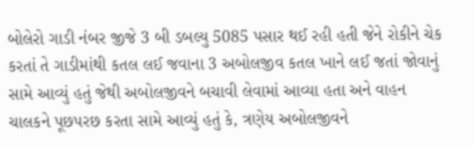બોલેરો ગાડી નંબર જીજે 3 બી ડબલ્યુ 5085 પસાર થઈ રહી હતી જેને રોકીને ચેક કરતાં તે ગાડીમાંથી કતલ લઈ જવાના 3 અબોલજીવ કતલ ખાને લઈ જતાં જોવાનું  સામે આવ્યું હતું જેથી અબોલજીવને બચાવી લેવામાં આવ્યા હતા અને વાહન ચાલકને પૂછપરછ કરતા સામે આવ્યું હતું કે, ત્રણેય અબોલજીવને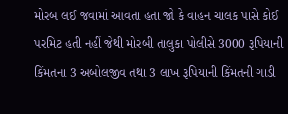મોરબ લઈ જવામાં આવતા હતા જો કે વાહન ચાલક પાસે કોઈ પરમિટ હતી નહીં જેથી મોરબી તાલુકા પોલીસે 3000 રૂપિયાની કિંમતના 3 અબોલજીવ તથા 3 લાખ રૂપિયાની કિંમતની ગાડી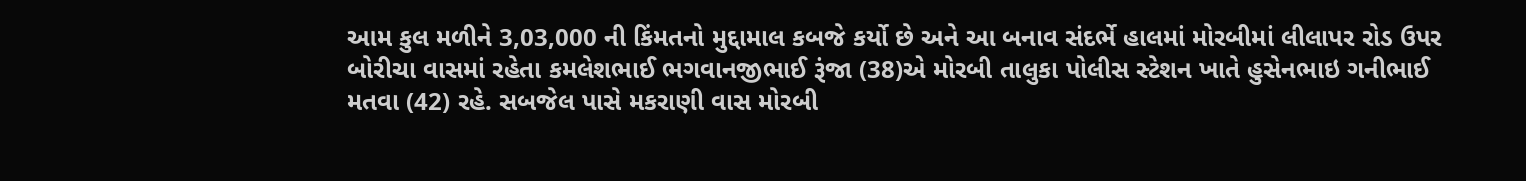આમ કુલ મળીને 3,03,000 ની કિંમતનો મુદ્દામાલ કબજે કર્યો છે અને આ બનાવ સંદર્ભે હાલમાં મોરબીમાં લીલાપર રોડ ઉપર બોરીચા વાસમાં રહેતા કમલેશભાઈ ભગવાનજીભાઈ રૂંજા (38)એ મોરબી તાલુકા પોલીસ સ્ટેશન ખાતે હુસેનભાઇ ગનીભાઈ મતવા (42) રહે. સબજેલ પાસે મકરાણી વાસ મોરબી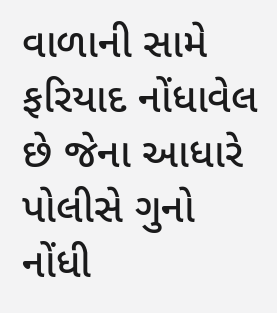વાળાની સામે ફરિયાદ નોંધાવેલ છે જેના આધારે પોલીસે ગુનો નોંધી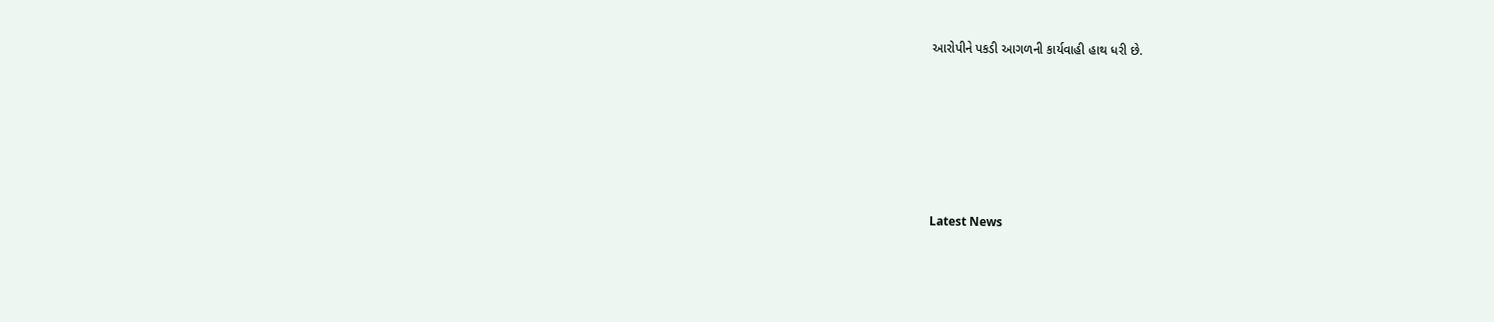આરોપીને પકડી આગળની કાર્યવાહી હાથ ધરી છે.






Latest News